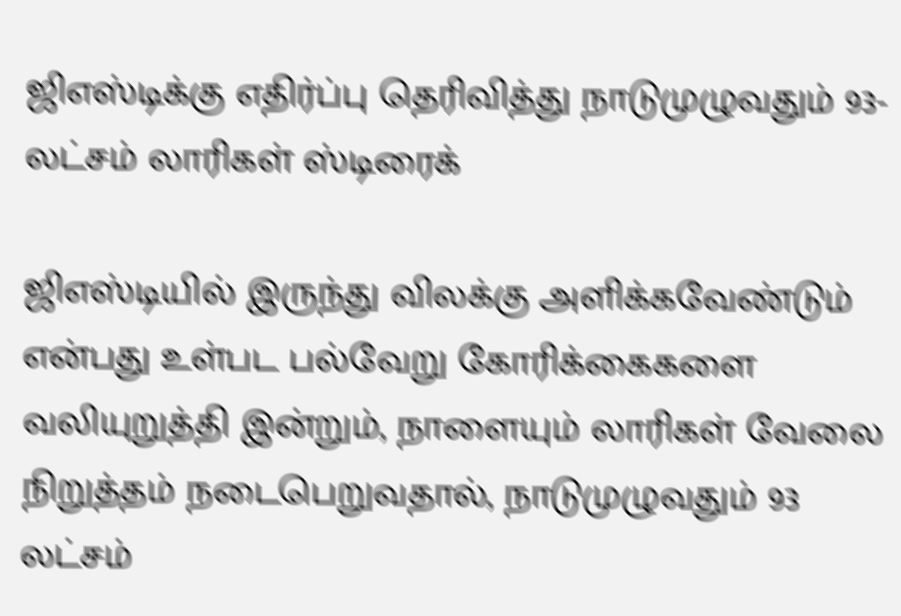ஜிஎஸ்டிக்கு எதிர்ப்பு தெரிவித்து நாடுமுழுவதும் 93-லட்சம் லாரிகள் ஸ்டிரைக்

ஜிஎஸ்டியில் இருந்து விலக்கு அளிக்கவேண்டும் என்பது உள்பட பல்வேறு கோரிக்கைகளை வலியுறுத்தி இன்றும், நாளையும் லாரிகள் வேலை நிறுத்தம் நடைபெறுவதால், நாடுமுழுவதும் 93 லட்சம்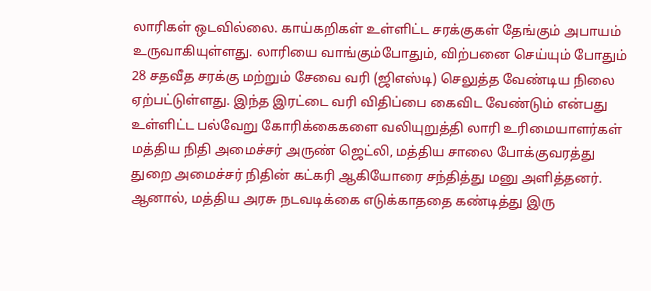லாரிகள் ஒடவில்லை. காய்கறிகள் உள்ளிட்ட சரக்குகள் தேங்கும் அபாயம் உருவாகியுள்ளது. லாரியை வாங்கும்போதும், விற்பனை செய்யும் போதும் 28 சதவீத சரக்கு மற்றும் சேவை வரி (ஜிஎஸ்டி) செலுத்த வேண்டிய நிலை ஏற்பட்டுள்ளது. இந்த இரட்டை வரி விதிப்பை கைவிட வேண்டும் என்பது உள்ளிட்ட பல்வேறு கோரிக்கைகளை வலியுறுத்தி லாரி உரிமையாளர்கள் மத்திய நிதி அமைச்சர் அருண் ஜெட்லி, மத்திய சாலை போக்குவரத்து துறை அமைச்சர் நிதின் கட்கரி ஆகியோரை சந்தித்து மனு அளித்தனர். ஆனால், மத்திய அரசு நடவடிக்கை எடுக்காததை கண்டித்து இரு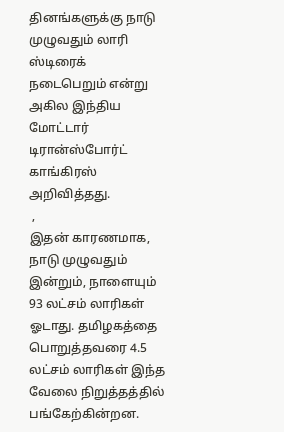தினங்களுக்கு நாடு முழுவதும் லாரி ஸ்டிரைக் நடைபெறும் என்று அகில இந்திய மோட்டார் டிரான்ஸ்போர்ட் காங்கிரஸ் அறிவித்தது.
 ,
இதன் காரணமாக, நாடு முழுவதும் இன்றும், நாளையும் 93 லட்சம் லாரிகள் ஓடாது. தமிழகத்தை பொறுத்தவரை 4.5 லட்சம் லாரிகள் இந்த வேலை நிறுத்தத்தில் பங்கேற்கின்றன.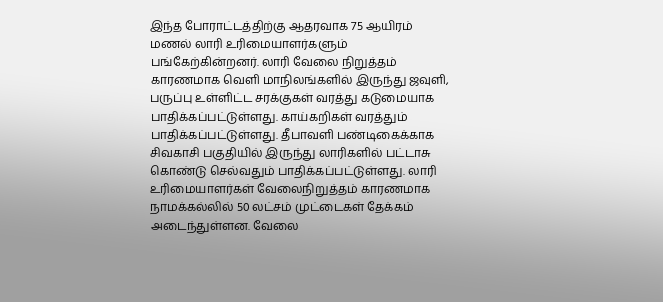இந்த போராட்டத்திற்கு ஆதரவாக 75 ஆயிரம் மணல் லாரி உரிமையாளர்களும் பங்கேற்கின்றனர். லாரி வேலை நிறுத்தம் காரணமாக வெளி மாநிலங்களில் இருந்து ஜவுளி, பருப்பு உள்ளிட்ட சரக்குகள் வரத்து கடுமையாக பாதிக்கப்பட்டுள்ளது. காய்கறிகள் வரத்தும் பாதிக்கப்பட்டுள்ளது. தீபாவளி பண்டிகைக்காக சிவகாசி பகுதியில் இருந்து லாரிகளில் பட்டாசு கொண்டு செல்வதும் பாதிக்கப்பட்டுள்ளது. லாரி உரிமையாளர்கள் வேலைநிறுத்தம் காரணமாக நாமக்கல்லில் 50 லட்சம் முட்டைகள் தேக்கம் அடைந்துள்ளன. வேலை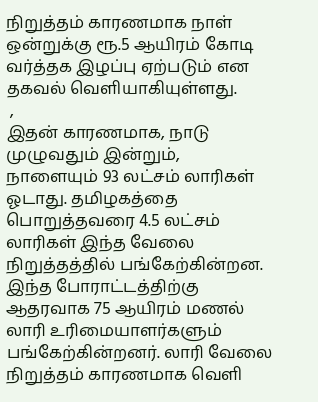நிறுத்தம் காரணமாக நாள் ஒன்றுக்கு ரூ.5 ஆயிரம் கோடி வர்த்தக இழப்பு ஏற்படும் என தகவல் வெளியாகியுள்ளது.
 ,
இதன் காரணமாக, நாடு முழுவதும் இன்றும், நாளையும் 93 லட்சம் லாரிகள் ஓடாது. தமிழகத்தை பொறுத்தவரை 4.5 லட்சம் லாரிகள் இந்த வேலை நிறுத்தத்தில் பங்கேற்கின்றன. இந்த போராட்டத்திற்கு ஆதரவாக 75 ஆயிரம் மணல் லாரி உரிமையாளர்களும் பங்கேற்கின்றனர். லாரி வேலை நிறுத்தம் காரணமாக வெளி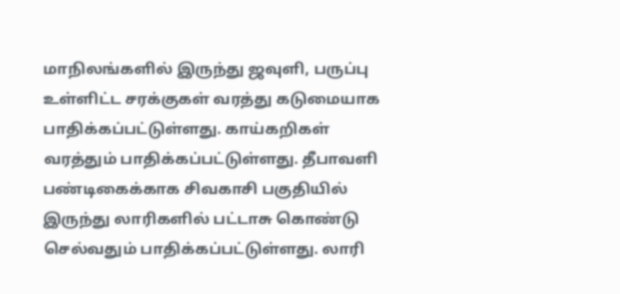மாநிலங்களில் இருந்து ஜவுளி, பருப்பு உள்ளிட்ட சரக்குகள் வரத்து கடுமையாக பாதிக்கப்பட்டுள்ளது. காய்கறிகள் வரத்தும் பாதிக்கப்பட்டுள்ளது. தீபாவளி பண்டிகைக்காக சிவகாசி பகுதியில் இருந்து லாரிகளில் பட்டாசு கொண்டு செல்வதும் பாதிக்கப்பட்டுள்ளது. லாரி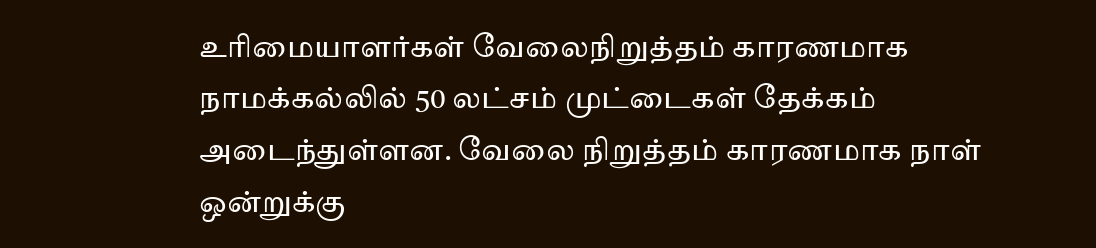உரிமையாளர்கள் வேலைநிறுத்தம் காரணமாக நாமக்கல்லில் 50 லட்சம் முட்டைகள் தேக்கம் அடைந்துள்ளன. வேலை நிறுத்தம் காரணமாக நாள் ஒன்றுக்கு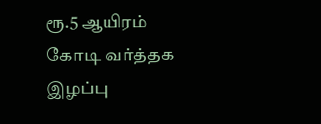ரூ.5 ஆயிரம் கோடி வர்த்தக இழப்பு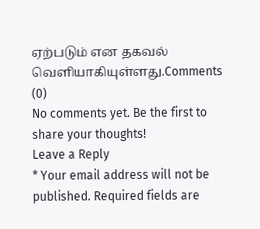ஏற்படும் என தகவல் வெளியாகியுள்ளது.Comments (0)
No comments yet. Be the first to share your thoughts!
Leave a Reply
* Your email address will not be published. Required fields are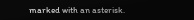marked with an asterisk.